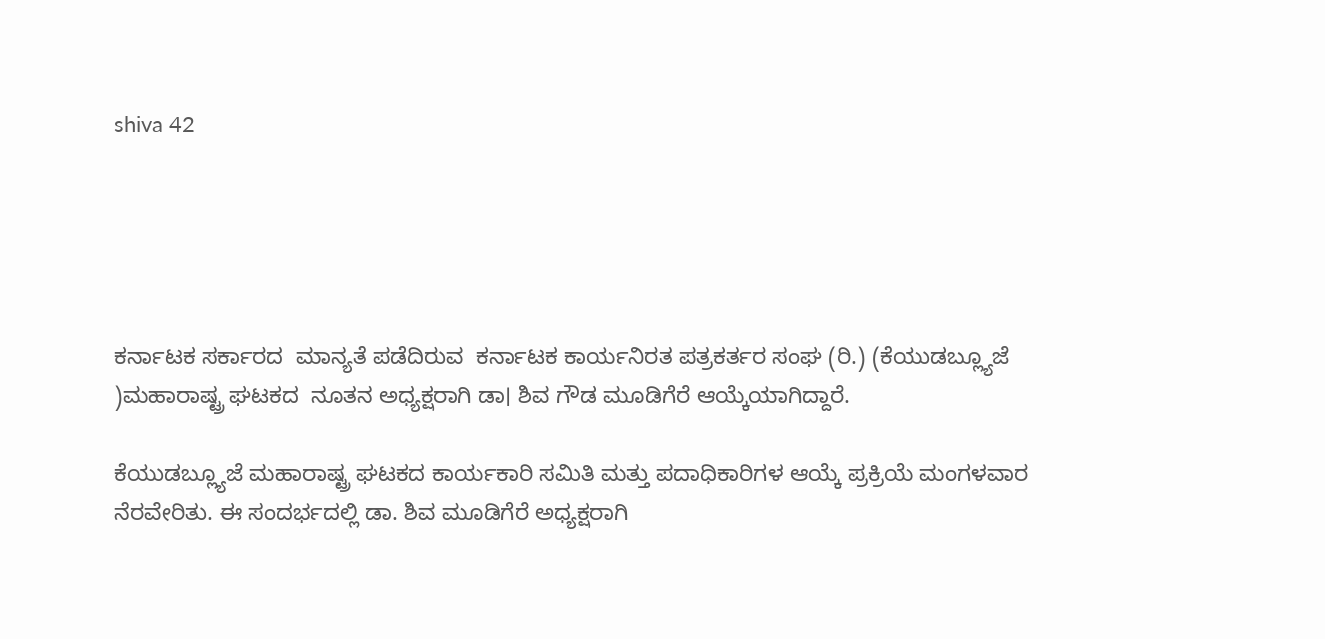shiva 42





ಕರ್ನಾಟಕ ಸರ್ಕಾರದ  ಮಾನ್ಯತೆ ಪಡೆದಿರುವ  ಕರ್ನಾಟಕ ಕಾರ್ಯನಿರತ ಪತ್ರಕರ್ತರ ಸಂಘ (ರಿ.) (ಕೆಯುಡಬ್ಲ್ಯೂಜೆ )ಮಹಾರಾಷ್ಟ್ರ ಘಟಕದ  ನೂತನ ಅಧ್ಯಕ್ಷರಾಗಿ ಡಾ। ಶಿವ ಗೌಡ ಮೂಡಿಗೆರೆ ಆಯ್ಕೆಯಾಗಿದ್ದಾರೆ.

ಕೆಯುಡಬ್ಲ್ಯೂಜೆ ಮಹಾರಾಷ್ಟ್ರ ಘಟಕದ ಕಾರ್ಯಕಾರಿ ಸಮಿತಿ ಮತ್ತು ಪದಾಧಿಕಾರಿಗಳ ಆಯ್ಕೆ ಪ್ರಕ್ರಿಯೆ ಮಂಗಳವಾರ ನೆರವೇರಿತು. ಈ ಸಂದರ್ಭದಲ್ಲಿ ಡಾ. ಶಿವ ಮೂಡಿಗೆರೆ ಅಧ್ಯಕ್ಷರಾಗಿ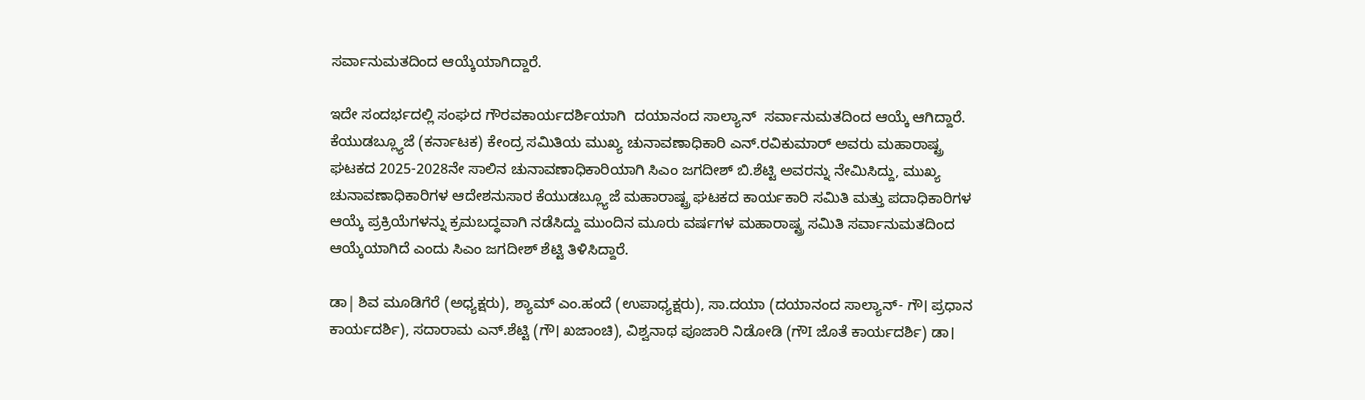ಸರ್ವಾನುಮತದಿಂದ ಆಯ್ಕೆಯಾಗಿದ್ದಾರೆ.

ಇದೇ ಸಂದರ್ಭದಲ್ಲಿ ಸಂಘದ ಗೌರವಕಾರ್ಯದರ್ಶಿಯಾಗಿ  ದಯಾನಂದ ಸಾಲ್ಯಾನ್  ಸರ್ವಾನುಮತದಿಂದ ಆಯ್ಕೆ ಆಗಿದ್ದಾರೆ. ಕೆಯುಡಬ್ಲ್ಯೂಜೆ (ಕರ್ನಾಟಕ) ಕೇಂದ್ರ ಸಮಿತಿಯ ಮುಖ್ಯ ಚುನಾವಣಾಧಿಕಾರಿ ಎನ್.ರವಿಕುಮಾ‌ರ್ ಅವರು ಮಹಾರಾಷ್ಟ್ರ ಘಟಕದ 2025-2028ನೇ ಸಾಲಿನ ಚುನಾವಣಾಧಿಕಾರಿಯಾಗಿ ಸಿಎಂ ಜಗದೀಶ್ ಬಿ.ಶೆಟ್ಟಿ ಅವರನ್ನು ನೇಮಿಸಿದ್ದು, ಮುಖ್ಯ ಚುನಾವಣಾಧಿಕಾರಿಗಳ ಆದೇಶನುಸಾರ ಕೆಯುಡಬ್ಲ್ಯೂಜೆ ಮಹಾರಾಷ್ಟ್ರ ಘಟಕದ ಕಾರ್ಯಕಾರಿ ಸಮಿತಿ ಮತ್ತು ಪದಾಧಿಕಾರಿಗಳ ಆಯ್ಕೆ ಪ್ರಕ್ರಿಯೆಗಳನ್ನು ಕ್ರಮಬದ್ಧವಾಗಿ ನಡೆಸಿದ್ದು ಮುಂದಿನ ಮೂರು ವರ್ಷಗಳ ಮಹಾರಾಷ್ಟ್ರ ಸಮಿತಿ ಸರ್ವಾನುಮತದಿಂದ ಆಯ್ಕೆಯಾಗಿದೆ ಎಂದು ಸಿಎಂ ಜಗದೀಶ್ ಶೆಟ್ಟಿ ತಿಳಿಸಿದ್ದಾರೆ.

ಡಾ| ಶಿವ ಮೂಡಿಗೆರೆ (ಅಧ್ಯಕ್ಷರು), ಶ್ಯಾಮ್ ಎಂ.ಹಂದೆ (ಉಪಾಧ್ಯಕ್ಷರು), ಸಾ.ದಯಾ (ದಯಾನಂದ ಸಾಲ್ಯಾನ್- ಗೌ। ಪ್ರಧಾನ ಕಾರ್ಯದರ್ಶಿ), ಸದಾರಾಮ ಎನ್.ಶೆಟ್ಟಿ (ಗೌ। ಖಜಾಂಚಿ), ವಿಶ್ವನಾಥ ಪೂಜಾರಿ ನಿಡೋಡಿ (ಗೌI ಜೊತೆ ಕಾರ್ಯದರ್ಶಿ) ಡಾ।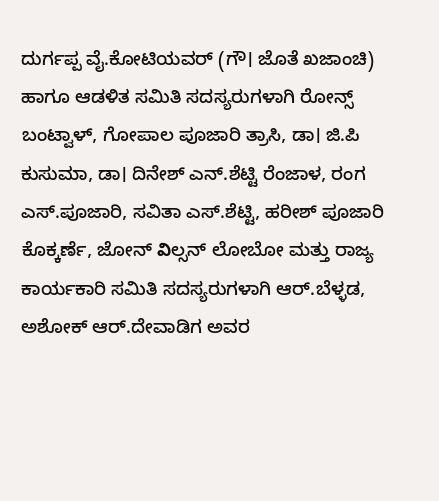ದುರ್ಗಪ್ಪ ವೈ.ಕೋಟಿಯವರ್ (ಗೌ। ಜೊತೆ ಖಜಾಂಚಿ) ಹಾಗೂ ಆಡಳಿತ ಸಮಿತಿ ಸದಸ್ಯರುಗಳಾಗಿ ರೋನ್ಸ್ ಬಂಟ್ವಾಳ್, ಗೋಪಾಲ ಪೂಜಾರಿ ತ್ರಾಸಿ, ಡಾ। ಜಿ.ಪಿ ಕುಸುಮಾ, ಡಾ। ದಿನೇಶ್ ಎನ್.ಶೆಟ್ಟಿ ರೆಂಜಾಳ, ರಂಗ ಎಸ್.ಪೂಜಾರಿ, ಸವಿತಾ ಎಸ್.ಶೆಟ್ಟಿ, ಹರೀಶ್ ಪೂಜಾರಿ ಕೊಕ್ಕರ್ಣೆ, ಜೋನ್ విಲ್ಸನ್ ಲೋಬೋ ಮತ್ತು ರಾಜ್ಯ ಕಾರ್ಯಕಾರಿ ಸಮಿತಿ ಸದಸ್ಯರುಗಳಾಗಿ ಆರ್.ಬೆಳ್ಳಡ, ಅಶೋಕ್ ಆರ್.ದೇವಾಡಿಗ ಅವರ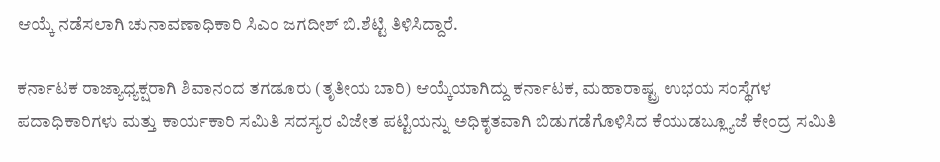ಆಯ್ಕೆ ನಡೆಸಲಾಗಿ ಚುನಾವಣಾಧಿಕಾರಿ ಸಿಎಂ ಜಗದೀಶ್ ಬಿ.ಶೆಟ್ಟಿ ತಿಳಿಸಿದ್ದಾರೆ.

ಕರ್ನಾಟಕ ರಾಜ್ಯಾಧ್ಯಕ್ಷರಾಗಿ ಶಿವಾನಂದ ತಗಡೂರು (ತೃತೀಯ ಬಾರಿ) ಆಯ್ಕೆಯಾಗಿದ್ದು ಕರ್ನಾಟಕ, ಮಹಾರಾಷ್ಟ್ರ ಉಭಯ ಸಂಸ್ಥೆಗಳ ಪದಾಧಿಕಾರಿಗಳು ಮತ್ತು ಕಾರ್ಯಕಾರಿ ಸಮಿತಿ ಸದಸ್ಯರ ವಿಜೇತ ಪಟ್ಟಿಯನ್ನು ಅಧಿಕೃತವಾಗಿ ಬಿಡುಗಡೆಗೊಳಿಸಿದ ಕೆಯುಡಬ್ಲ್ಯೂಜೆ ಕೇಂದ್ರ ಸಮಿತಿ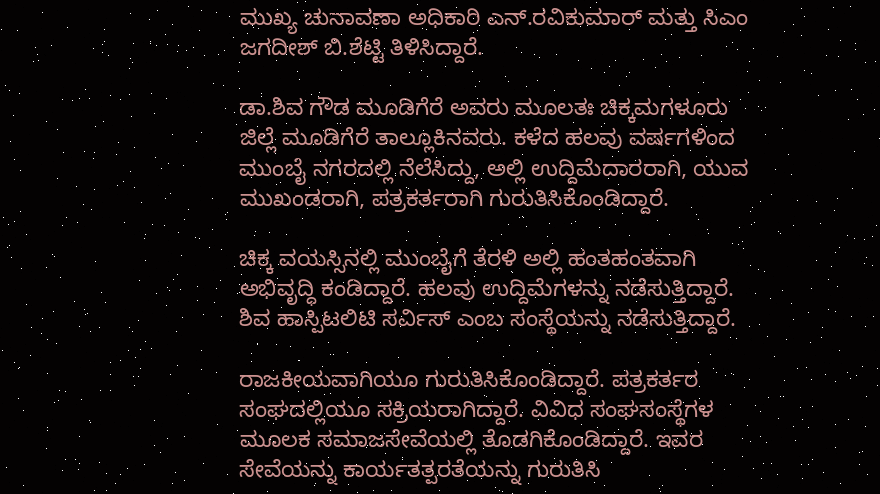ಮುಖ್ಯ ಚುನಾವಣಾ ಅಧಿಕಾರಿ ಎನ್.ರವಿಕುಮಾರ್ ಮತ್ತು ಸಿಎಂ ಜಗದೀಶ್ ಬಿ.ಶೆಟ್ಟಿ ತಿಳಿಸಿದ್ದಾರೆ.

ಡಾ.ಶಿವ ಗೌಡ ಮೂಡಿಗೆರೆ ಅವರು ಮೂಲತಃ ಚಿಕ್ಕಮಗಳೂರು ಜಿಲ್ಲೆ ಮೂಡಿಗೆರೆ ತಾಲ್ಲೂಕಿನವರು. ಕಳೆದ ಹಲವು ವರ್ಷಗಳಿಂದ ಮುಂಬೈ ನಗರದಲ್ಲಿ ನೆಲೆಸಿದ್ದು, ಅಲ್ಲಿ ಉದ್ದಿಮೆದಾರರಾಗಿ, ಯುವ ಮುಖಂಡರಾಗಿ, ಪತ್ರಕರ್ತರಾಗಿ ಗುರುತಿಸಿಕೊಂಡಿದ್ದಾರೆ.

ಚಿಕ್ಕ ವಯಸ್ಸಿನಲ್ಲಿ ಮುಂಬೈಗೆ ತೆರಳಿ ಅಲ್ಲಿ ಹಂತಹಂತವಾಗಿ ಅಭಿವೃದ್ಧಿ ಕಂಡಿದ್ದಾರೆ. ಹಲವು ಉದ್ದಿಮೆಗಳನ್ನು ನಡೆಸುತ್ತಿದ್ದಾರೆ. ಶಿವ ಹಾಸ್ಪಿಟಲಿಟಿ ಸರ್ವಿಸ್ ಎಂಬ ಸಂಸ್ಥೆಯನ್ನು ನಡೆಸುತ್ತಿದ್ದಾರೆ.

ರಾಜಕೀಯವಾಗಿಯೂ ಗುರುತಿಸಿಕೊಂಡಿದ್ದಾರೆ. ಪತ್ರಕರ್ತರ ಸಂಘದಲ್ಲಿಯೂ ಸಕ್ರಿಯರಾಗಿದ್ದಾರೆ. ವಿವಿಧ ಸಂಘಸಂಸ್ಥೆಗಳ ಮೂಲಕ ಸಮಾಜಸೇವೆಯಲ್ಲಿ ತೊಡಗಿಕೊಂಡಿದ್ದಾರೆ. ಇವರ ಸೇವೆಯನ್ನು ಕಾರ್ಯತತ್ಪರತೆಯನ್ನು ಗುರುತಿಸಿ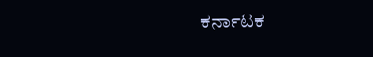ಕರ್ನಾಟಕ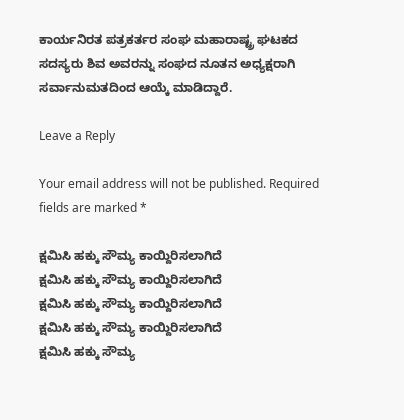ಕಾರ್ಯನಿರತ ಪತ್ರಕರ್ತರ ಸಂಘ ಮಹಾರಾಷ್ಟ್ರ ಘಟಕದ   ಸದಸ್ಯರು ಶಿವ ಅವರನ್ನು ಸಂಘದ ನೂತನ ಅಧ್ಯಕ್ಷರಾಗಿ ಸರ್ವಾನುಮತದಿಂದ ಆಯ್ಕೆ ಮಾಡಿದ್ದಾರೆ.

Leave a Reply

Your email address will not be published. Required fields are marked *

ಕ್ಷಮಿಸಿ ಹಕ್ಕು ಸೌಮ್ಯ ಕಾಯ್ದಿರಿಸಲಾಗಿದೆ
ಕ್ಷಮಿಸಿ ಹಕ್ಕು ಸೌಮ್ಯ ಕಾಯ್ದಿರಿಸಲಾಗಿದೆ
ಕ್ಷಮಿಸಿ ಹಕ್ಕು ಸೌಮ್ಯ ಕಾಯ್ದಿರಿಸಲಾಗಿದೆ
ಕ್ಷಮಿಸಿ ಹಕ್ಕು ಸೌಮ್ಯ ಕಾಯ್ದಿರಿಸಲಾಗಿದೆ
ಕ್ಷಮಿಸಿ ಹಕ್ಕು ಸೌಮ್ಯ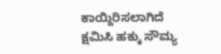ಕಾಯ್ದಿರಿಸಲಾಗಿದೆ
ಕ್ಷಮಿಸಿ ಹಕ್ಕು ಸೌಮ್ಯ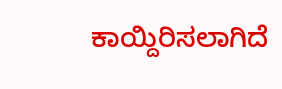ಕಾಯ್ದಿರಿಸಲಾಗಿದೆ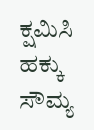ಕ್ಷಮಿಸಿ ಹಕ್ಕು ಸೌಮ್ಯ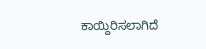ಕಾಯ್ದಿರಿಸಲಾಗಿದೆ